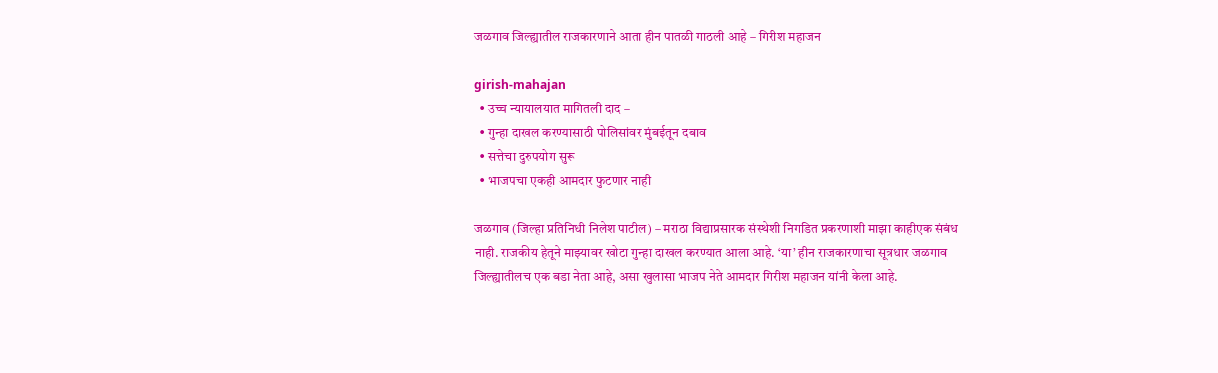जळगाव जिल्ह्यातील राजकारणाने आता हीन पातळी गाठली आहे – गिरीश महाजन

girish-mahajan
  • उच्च न्यायालयात मागितली दाद –
  • गुन्हा दाखल करण्यासाठी पोलिसांवर मुंबईतून दबाव
  • सत्तेचा दुरुपयोग सुरू
  • भाजपचा एकही आमदार फुटणार नाही

जळगाव (जिल्हा प्रतिनिधी निलेश पाटील) – मराठा विद्याप्रसारक संस्थेशी निगडित प्रकरणाशी माझा काहीएक संबंध नाही. राजकीय हेतूने माझ्यावर खोटा गुन्हा दाखल करण्यात आला आहे. ‘या’ हीन राजकारणाचा सूत्रधार जळगाव जिल्ह्यातीलच एक बडा नेता आहे, असा खुलासा भाजप नेते आमदार गिरीश महाजन यांनी केला आहे.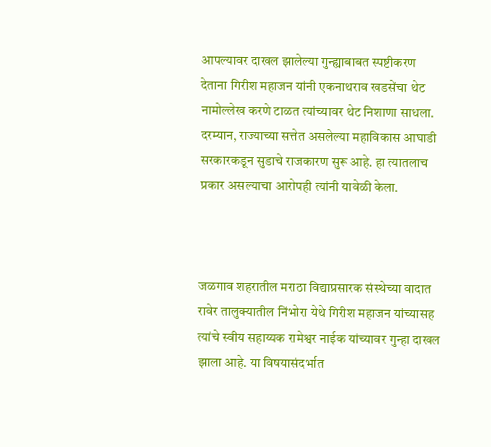आपल्यावर दाखल झालेल्या गुन्ह्याबाबत स्पष्टीकरण देताना गिरीश महाजन यांनी एकनाथराव खडसेंचा थेट नामोल्लेख करणे टाळत त्यांच्यावर थेट निशाणा साधला. दरम्यान, राज्याच्या सत्तेत असलेल्या महाविकास आघाडी सरकारकडून सुडाचे राजकारण सुरू आहे. हा त्यातलाच प्रकार असल्याचा आरोपही त्यांनी यावेळी केला.



जळगाव शहरातील मराठा विद्याप्रसारक संस्थेच्या वादात रावेर तालुक्यातील निंभोरा येथे गिरीश महाजन यांच्यासह त्यांचे स्वीय सहाय्यक रामेश्वर नाईक यांच्यावर गुन्हा दाखल झाला आहे. या विषयासंदर्भात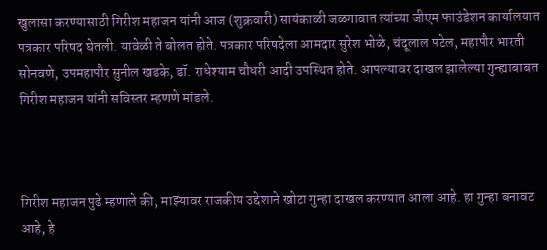खुलासा करण्यासाठी गिरीश महाजन यांनी आज (शुक्रवारी) सायंकाळी जळगावात त्यांच्या जीएम फाउंडेशन कार्यालयात पत्रकार परिषद घेतली. यावेळी ते बोलत होते. पत्रकार परिषदेला आमदार सुरेश भोळे, चंदूलाल पटेल, महापौर भारती सोनवणे, उपमहापौर सुनील खडके, डॉ. राधेश्याम चौधरी आदी उपस्थित होते. आपल्यावर दाखल झालेल्या गुन्ह्याबाबत गिरीश महाजन यांनी सविस्तर म्हणणे मांडले.



गिरीश महाजन पुढे म्हणाले की, माझ्यावर राजकीय उद्देशाने खोटा गुन्हा दाखल करण्यात आला आहे. हा गुन्हा बनावट आहे, हे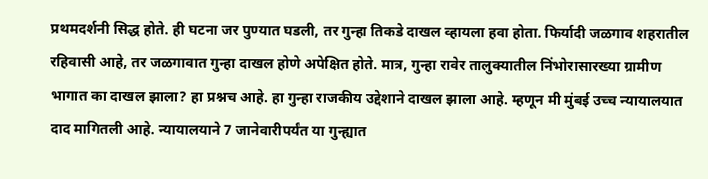प्रथमदर्शनी सिद्ध होते. ही घटना जर पुण्यात घडली, तर गुन्हा तिकडे दाखल व्हायला हवा होता. फिर्यादी जळगाव शहरातील रहिवासी आहे, तर जळगावात गुन्हा दाखल होणे अपेक्षित होते. मात्र, गुन्हा रावेर तालुक्यातील निंभोरासारख्या ग्रामीण भागात का दाखल झाला? हा प्रश्नच आहे. हा गुन्हा राजकीय उद्देशाने दाखल झाला आहे. म्हणून मी मुंबई उच्च न्यायालयात दाद मागितली आहे. न्यायालयाने 7 जानेवारीपर्यंत या गुन्ह्यात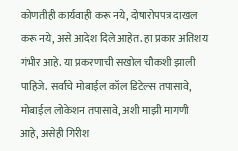कोणतीही कार्यवाही करू नये, दोषारोपपत्र दाखल करू नये, असे आदेश दिले आहेत. हा प्रकार अतिशय गंभीर आहे. या प्रकरणाची सखोल चौकशी झाली पाहिजे. सर्वांचे मोबाईल कॉल डिटेल्स तपासावे, मोबाईल लोकेशन तपासावे, अशी माझी मागणी आहे, असेही गिरीश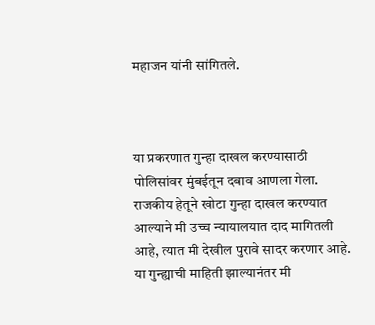महाजन यांनी सांगितले.



या प्रकरणात गुन्हा दाखल करण्यासाठी पोलिसांवर मुंबईतून दबाव आणला गेला. राजकीय हेतूने खोटा गुन्हा दाखल करण्यात आल्याने मी उच्च न्यायालयात दाद मागितली आहे, त्यात मी देखील पुरावे सादर करणार आहे. या गुन्ह्याची माहिती झाल्यानंतर मी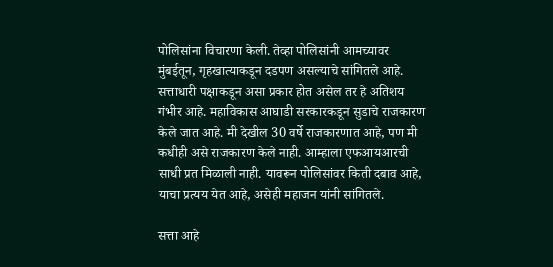पोलिसांना विचारणा केली. तेव्हा पोलिसांनी आमच्यावर मुंबईतून, गृहखात्याकडून दडपण असल्याचे सांगितले आहे. सत्ताधारी पक्षाकडून असा प्रकार होत असेल तर हे अतिशय गंभीर आहे. महाविकास आघाडी सरकारकडून सुडाचे राजकारण केले जात आहे. मी देखील 30 वर्षे राजकारणात आहे, पण मी कधीही असे राजकारण केले नाही. आम्हाला एफआयआरची साधी प्रत मिळाली नाही. यावरून पोलिसांवर किती दबाव आहे, याचा प्रत्यय येत आहे, असेही महाजन यांनी सांगितले.

सत्ता आहे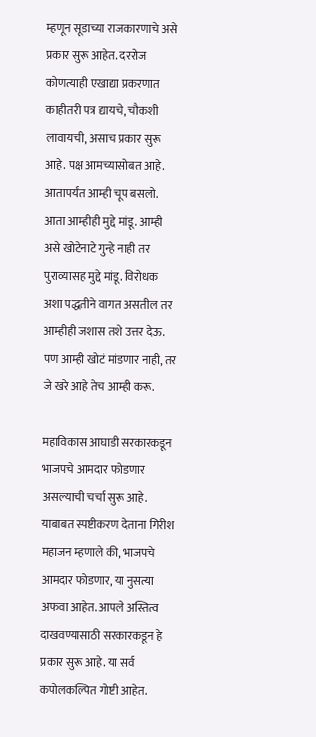म्हणून सूडाच्या राजकारणाचे असे प्रकार सुरू आहेत. दररोज कोणत्याही एखाद्या प्रकरणात काहीतरी पत्र द्यायचे, चौकशी लावायची, असाच प्रकार सुरू आहे. पक्ष आमच्यासोबत आहे. आतापर्यंत आम्ही चूप बसलो. आता आम्हीही मुद्दे मांडू. आम्ही असे खोटेनाटे गुन्हे नाही तर पुराव्यासह मुद्दे मांडू. विरोधक अशा पद्धतीने वागत असतील तर आम्हीही जशास तशे उत्तर देऊ. पण आम्ही खोटं मांडणार नाही, तर जे खरे आहे तेच आम्ही करू.

महाविकास आघाडी सरकारकडून भाजपचे आमदार फोडणार असल्याची चर्चा सुरू आहे. याबाबत स्पष्टीकरण देताना गिरीश महाजन म्हणाले की, भाजपचे आमदार फोडणार, या नुसत्या अफवा आहेत. आपले अस्तित्व दाखवण्यासाठी सरकारकडून हे प्रकार सुरू आहे. या सर्व कपोलकल्पित गोष्टी आहेत.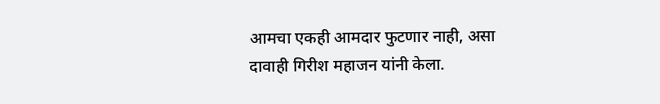आमचा एकही आमदार फुटणार नाही, असा दावाही गिरीश महाजन यांनी केला.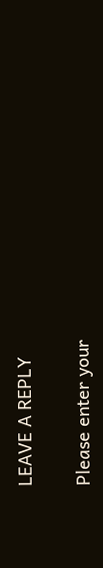LEAVE A REPLY

Please enter your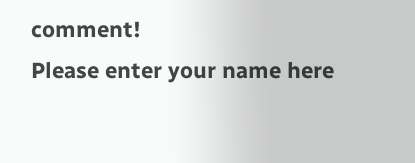comment!
Please enter your name here